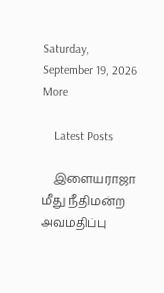Saturday, September 19, 2026
More

    Latest Posts

    இளையராஜா மீது நீதிமன்ற அவமதிப்பு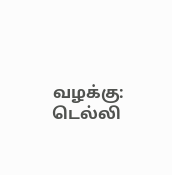வழக்கு: டெல்லி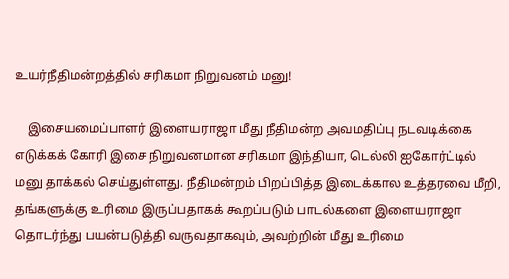உயர்நீதிமன்றத்தில் சரிகமா நிறுவனம் மனு!

    இசையமைப்பாளர் இளையராஜா மீது நீதிமன்ற அவமதிப்பு நடவடிக்கை எடுக்கக் கோரி இசை நிறுவனமான சரிகமா இந்தியா, டெல்லி ஐகோர்ட்டில் மனு தாக்கல் செய்துள்ளது. நீதிமன்றம் பிறப்பித்த இடைக்கால உத்தரவை மீறி, தங்களுக்கு உரிமை இருப்பதாகக் கூறப்படும் பாடல்களை இளையராஜா தொடர்ந்து பயன்படுத்தி வருவதாகவும், அவற்றின் மீது உரிமை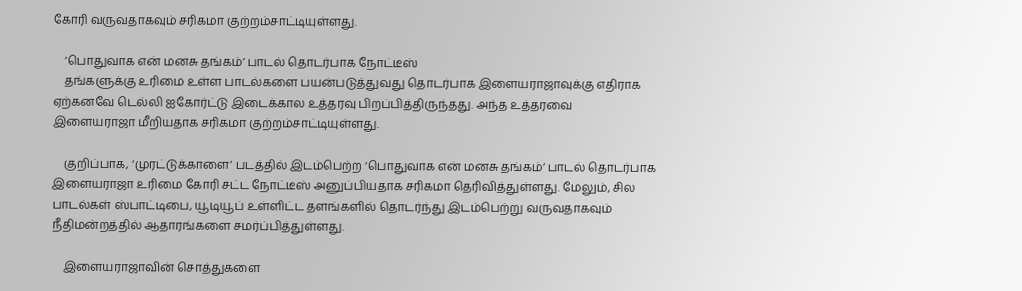கோரி வருவதாகவும் சரிகமா குற்றம்சாட்டியுள்ளது.

    ‘பொதுவாக என் மனசு தங்கம்’ பாடல் தொடர்பாக நோட்டீஸ்
    தங்களுக்கு உரிமை உள்ள பாடல்களை பயன்படுத்துவது தொடர்பாக இளையராஜாவுக்கு எதிராக ஏற்கனவே டெல்லி ஐகோர்ட்டு இடைக்கால உத்தரவு பிறப்பித்திருந்தது. அந்த உத்தரவை இளையராஜா மீறியதாக சரிகமா குற்றம்சாட்டியுள்ளது.

    குறிப்பாக, ‘முரட்டுக்காளை’ படத்தில் இடம்பெற்ற ‘பொதுவாக என் மனசு தங்கம்’ பாடல் தொடர்பாக இளையராஜா உரிமை கோரி சட்ட நோட்டீஸ் அனுப்பியதாக சரிகமா தெரிவித்துள்ளது. மேலும், சில பாடல்கள் ஸ்பாட்டிபை, யூடியூப் உள்ளிட்ட தளங்களில் தொடர்ந்து இடம்பெற்று வருவதாகவும் நீதிமன்றத்தில் ஆதாரங்களை சமர்ப்பித்துள்ளது.

    இளையராஜாவின் சொத்துகளை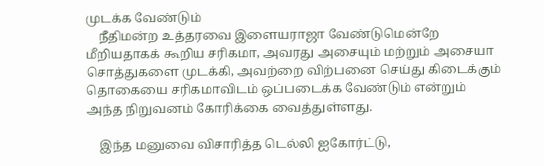முடக்க வேண்டும்
    நீதிமன்ற உத்தரவை இளையராஜா வேண்டுமென்றே மீறியதாகக் கூறிய சரிகமா, அவரது அசையும் மற்றும் அசையா சொத்துகளை முடக்கி, அவற்றை விற்பனை செய்து கிடைக்கும் தொகையை சரிகமாவிடம் ஒப்படைக்க வேண்டும் என்றும் அந்த நிறுவனம் கோரிக்கை வைத்துள்ளது.

    இந்த மனுவை விசாரித்த டெல்லி ஐகோர்ட்டு,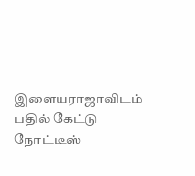இளையராஜாவிடம் பதில் கேட்டு நோட்டீஸ்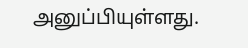அனுப்பியுள்ளது.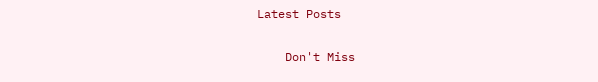Latest Posts

    Don't Miss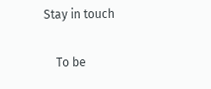Stay in touch

    To be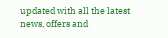updated with all the latest news, offers and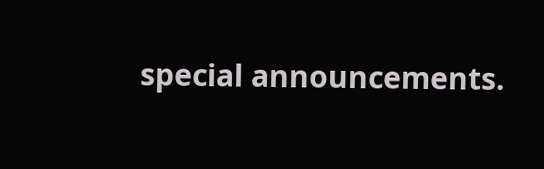special announcements.